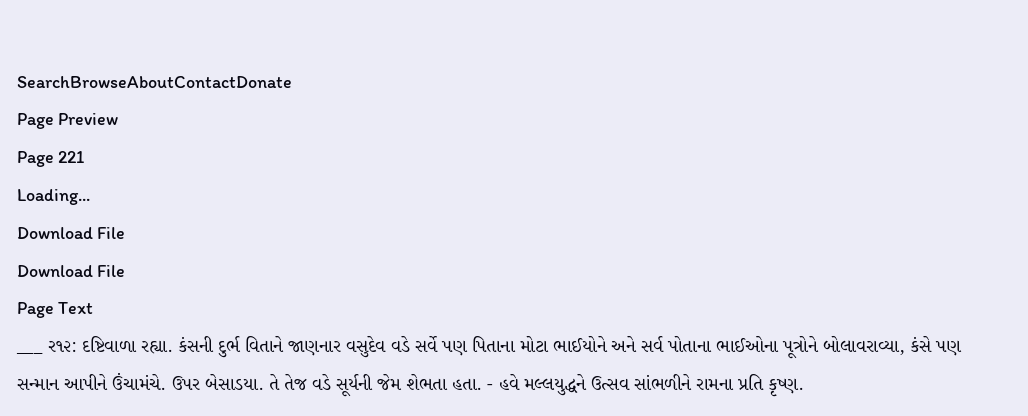SearchBrowseAboutContactDonate
Page Preview
Page 221
Loading...
Download File
Download File
Page Text
___ ર૧૨: દષ્ટિવાળા રહ્યા. કંસની દુર્ભ વિતાને જાણનાર વસુદેવ વડે સર્વે પણ પિતાના મોટા ભાઈયોને અને સર્વ પોતાના ભાઈઓના પૂત્રોને બોલાવરાવ્યા, કંસે પણ સન્માન આપીને ઉંચામંચે. ઉપર બેસાડયા. તે તેજ વડે સૂર્યની જેમ શેભતા હતા. - હવે મલ્લયુદ્ધને ઉત્સવ સાંભળીને રામના પ્રતિ કૃષ્ણ.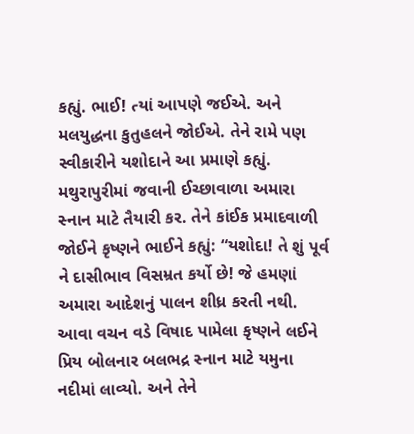કહ્યું. ભાઈ! ત્યાં આપણે જઈએ. અને મલયુદ્ધના કુતુહલને જોઈએ. તેને રામે પણ સ્વીકારીને યશોદાને આ પ્રમાણે કહ્યું. મથુરાપુરીમાં જવાની ઈચ્છાવાળા અમારા સ્નાન માટે તૈયારી કર. તેને કાંઈક પ્રમાદવાળી જોઈને કૃષ્ણને ભાઈને કહ્યું: “યશોદા! તે શું પૂર્વ ને દાસીભાવ વિસમ્રત કર્યો છે! જે હમણાં અમારા આદેશનું પાલન શીધ્ર કરતી નથી. આવા વચન વડે વિષાદ પામેલા કૃષ્ણને લઈને પ્રિય બોલનાર બલભદ્ર સ્નાન માટે યમુના નદીમાં લાવ્યો. અને તેને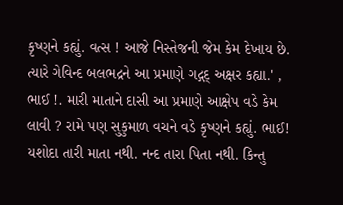કૃષ્ણને કહ્યું. વત્સ ! આજે નિસ્તેજની જેમ કેમ દેખાય છે. ત્યારે ગેવિન્દ બલભદ્રને આ પ્રમાણે ગદ્ગદ્ અક્ષર કહ્યા.' , ભાઈ !. મારી માતાને દાસી આ પ્રમાણે આક્ષેપ વડે કેમ લાવી ? રામે પણ સુકુમાળ વચને વડે કૃષ્ણને કહ્યું. ભાઈ! યશોદા તારી માતા નથી. નન્દ તારા પિતા નથી. કિન્તુ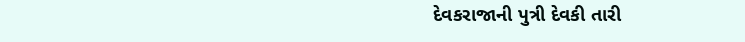દેવકરાજાની પુત્રી દેવકી તારી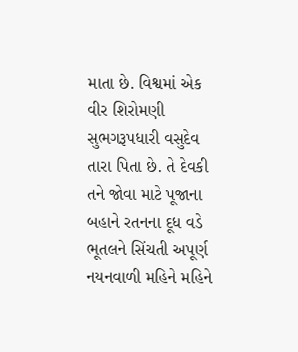માતા છે. વિશ્વમાં એક વીર શિરોમણી સુભગરૂપધારી વસુદેવ તારા પિતા છે. તે દેવકી તને જોવા માટે પૂજાના બહાને રતનના દૂધ વડે ભૂતલને સિંચતી અપૂર્ણ નયનવાળી મહિને મહિને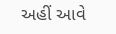અહીં આવે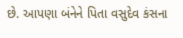છે. આપણા બંનેને પિતા વસુદેવ કંસના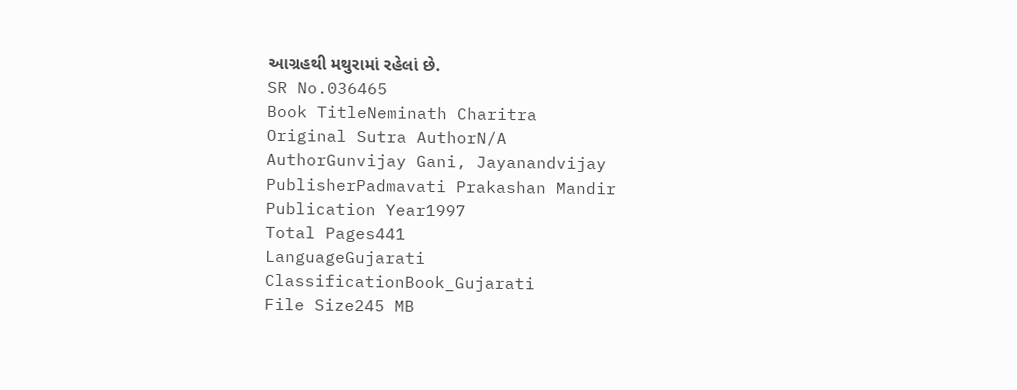આગ્રહથી મથુરામાં રહેલાં છે.
SR No.036465
Book TitleNeminath Charitra
Original Sutra AuthorN/A
AuthorGunvijay Gani, Jayanandvijay
PublisherPadmavati Prakashan Mandir
Publication Year1997
Total Pages441
LanguageGujarati
ClassificationBook_Gujarati
File Size245 MB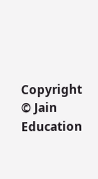Copyright © Jain Education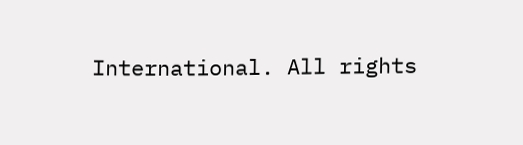International. All rights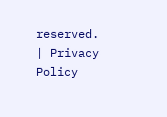reserved. | Privacy Policy